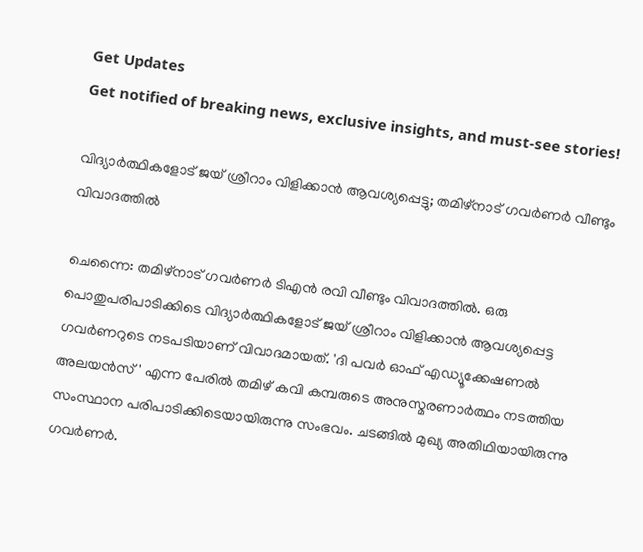Get Updates
Get notified of breaking news, exclusive insights, and must-see stories!

വിദ്യാർത്ഥികളോട് ജയ് ശ്രീറാം വിളിക്കാൻ ആവശ്യപ്പെട്ടു; തമിഴ്നാട് ഗവർണർ വീണ്ടും വിവാദത്തിൽ

ചെന്നൈ: തമിഴ്നാട് ഗവർണർ ടിഎൻ രവി വീണ്ടും വിവാദത്തിൽ. ഒരു പൊതുപരിപാടിക്കിടെ വിദ്യാർത്ഥികളോട് ജയ് ശ്രീറാം വിളിക്കാൻ ആവശ്യപ്പെട്ട ഗവർണറുടെ നടപടിയാണ് വിവാദമായത്. 'ദി പവർ ഓഫ് എഡ്യൂക്കേഷണൽ അലയൻസ്' എന്ന പേരിൽ തമിഴ് കവി കമ്പരുടെ അനുസ്മരണാർത്ഥം നടത്തിയ സംസ്ഥാന പരിപാടിക്കിടെയായിരുന്നു സംഭവം. ചടങ്ങിൽ മുഖ്യ അതിഥിയായിരുന്നു ഗവർണർ.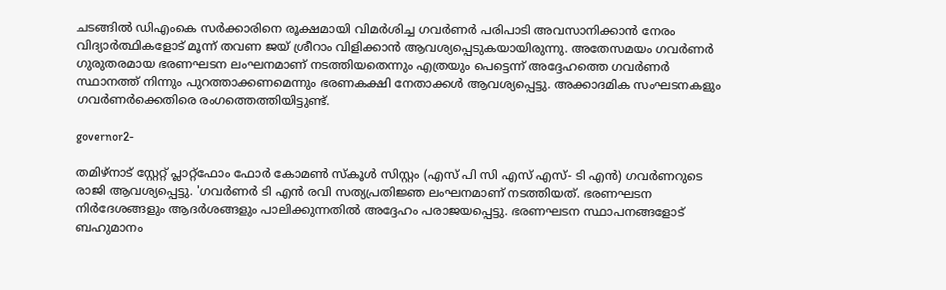ചടങ്ങിൽ ഡിഎംകെ സർക്കാരിനെ രൂക്ഷമായി വിമർശിച്ച ഗവർണർ പരിപാടി അവസാനിക്കാൻ നേരം വിദ്യാർത്ഥികളോട് മൂന്ന് തവണ ജയ് ശ്രീറാം വിളിക്കാൻ ആവശ്യപ്പെടുകയായിരുന്നു. അതേസമയം ഗവർണർ ഗുരുതരമായ ഭരണഘടന ലംഘനമാണ് നടത്തിയതെന്നും എത്രയും പെട്ടെന്ന് അദ്ദേഹത്തെ ഗവർണർ സ്ഥാനത്ത് നിന്നും പുറത്താക്കണമെന്നും ഭരണകക്ഷി നേതാക്കൾ ആവശ്യപ്പെട്ടു. അക്കാദമിക സംഘടനകളും ഗവർണർക്കെതിരെ രംഗത്തെത്തിയിട്ടുണ്ട്.

governor2-

തമിഴ്നാട് സ്റ്റേറ്റ് പ്ലാറ്റ്‌ഫോം ഫോർ കോമൺ സ്‌കൂൾ സിസ്റ്റം (എസ് പി സി എസ് എസ്- ടി എൻ) ഗവർണറുടെ രാജി ആവശ്യപ്പെട്ടു. 'ഗവർണർ ടി എൻ രവി സത്യപ്രതിജ്ഞ ലംഘനമാണ് നടത്തിയത്. ഭരണഘടന നിർദേശങ്ങളും ആദർശങ്ങളും പാലിക്കുന്നതിൽ അദ്ദേഹം പരാജയപ്പെട്ടു. ഭരണഘടന സ്ഥാപനങ്ങളോട് ബഹുമാനം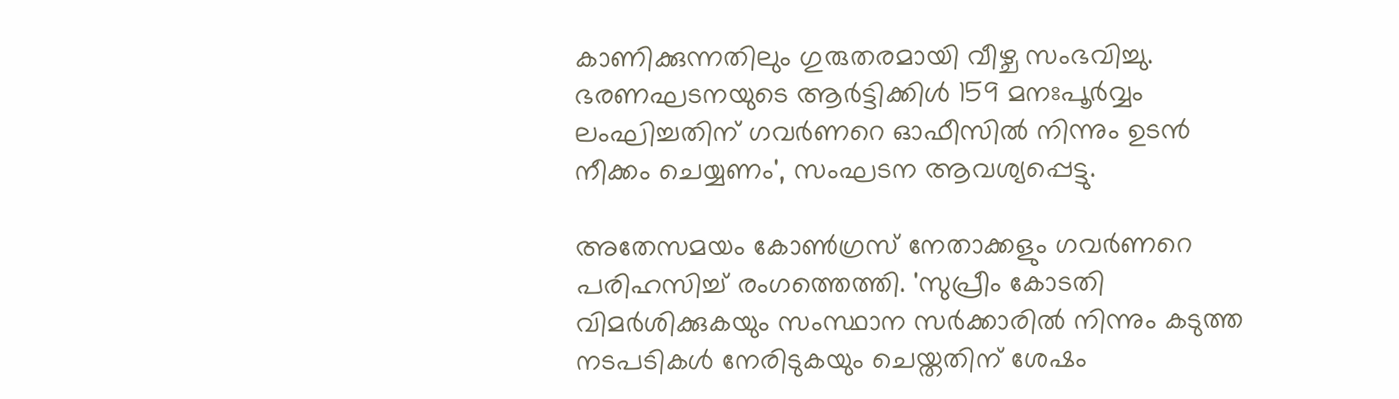കാണിക്കുന്നതിലും ഗുരുതരമായി വീഴ്ച സംഭവിച്ചു. ഭരണഘടനയുടെ ആർട്ടിക്കിൾ 159 മനഃപൂർവ്വം ലംഘിച്ചതിന് ഗവർണറെ ഓഫീസിൽ നിന്നും ഉടൻ നീക്കം ചെയ്യണം', സംഘടന ആവശ്യപ്പെട്ടു.

അതേസമയം കോൺഗ്രസ് നേതാക്കളും ഗവർണറെ പരിഹസിച്ച് രംഗത്തെത്തി. 'സുപ്രീം കോടതി വിമർശിക്കുകയും സംസ്ഥാന സർക്കാരിൽ നിന്നും കടുത്ത നടപടികൾ നേരിടുകയും ചെയ്തതിന് ശേഷം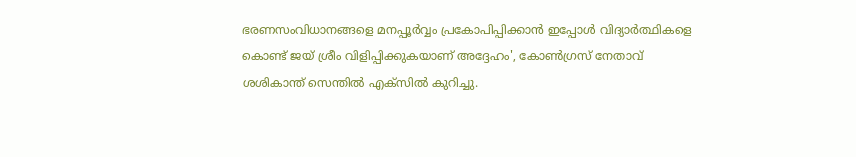ഭരണസംവിധാനങ്ങളെ മനപ്പൂർവ്വം പ്രകോപിപ്പിക്കാൻ ഇപ്പോൾ വിദ്യാർത്ഥികളെ കൊണ്ട് ജയ് ശ്രീം വിളിപ്പിക്കുകയാണ് അദ്ദേഹം', കോൺഗ്രസ് നേതാവ് ശശികാന്ത് സെന്തിൽ എക്സിൽ കുറിച്ചു.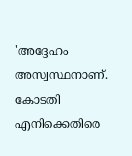'അദ്ദേഹം അസ്വസ്ഥനാണ്. കോടതി എനിക്കെതിരെ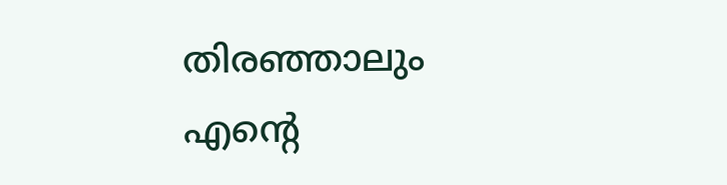തിരഞ്ഞാലും എന്റെ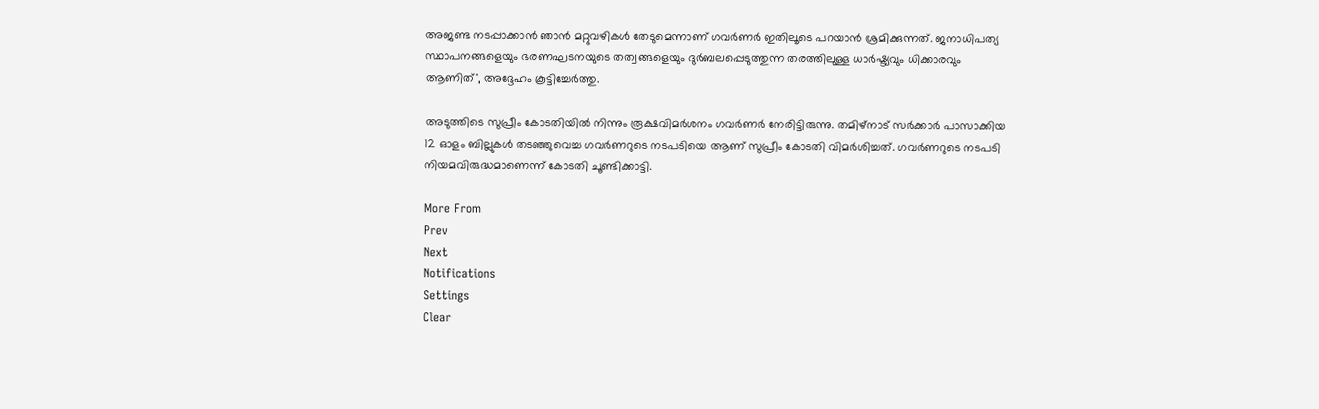അജണ്ട നടപ്പാക്കാൻ ഞാൻ മറ്റുവഴികൾ തേടുമെന്നാണ് ഗവർണർ ഇതിലൂടെ പറയാൻ ശ്രമിക്കുന്നത്. ജനാധിപത്യ സ്ഥാപനങ്ങളെയും ഭരണഘടനയുടെ തത്വങ്ങളെയും ദുർബലപ്പെടുത്തുന്ന തരത്തിലുള്ള ധാർഷ്ട്യവും ധിക്കാരവും ആണിത്', അദ്ദേഹം കൂട്ടിച്ചേർത്തു.

അടുത്തിടെ സുപ്രീം കോടതിയിൽ നിന്നും രൂക്ഷവിമർശനം ഗവർണർ നേരിട്ടിരുന്നു. തമിഴ്നാട് സർക്കാർ പാസാക്കിയ 12 ഓളം ബില്ലുകൾ തടഞ്ഞുവെച്ച ഗവർണറുടെ നടപടിയെ ആണ് സുപ്രീം കോടതി വിമർശിച്ചത്. ഗവർണറുടെ നടപടി നിയമവിരുദ്ധമാണെന്ന് കോടതി ചൂണ്ടിക്കാട്ടി.

More From
Prev
Next
Notifications
Settings
Clear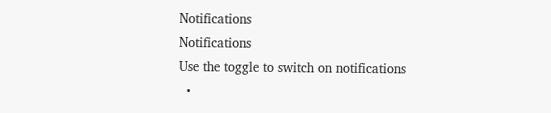Notifications
Notifications
Use the toggle to switch on notifications
  •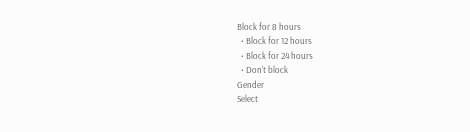Block for 8 hours
  • Block for 12 hours
  • Block for 24 hours
  • Don't block
Gender
Select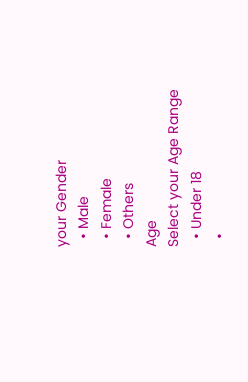your Gender
  • Male
  • Female
  • Others
Age
Select your Age Range
  • Under 18
  •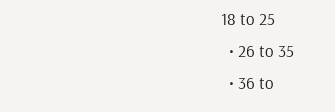18 to 25
  • 26 to 35
  • 36 to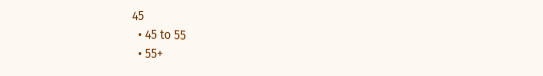45
  • 45 to 55
  • 55+